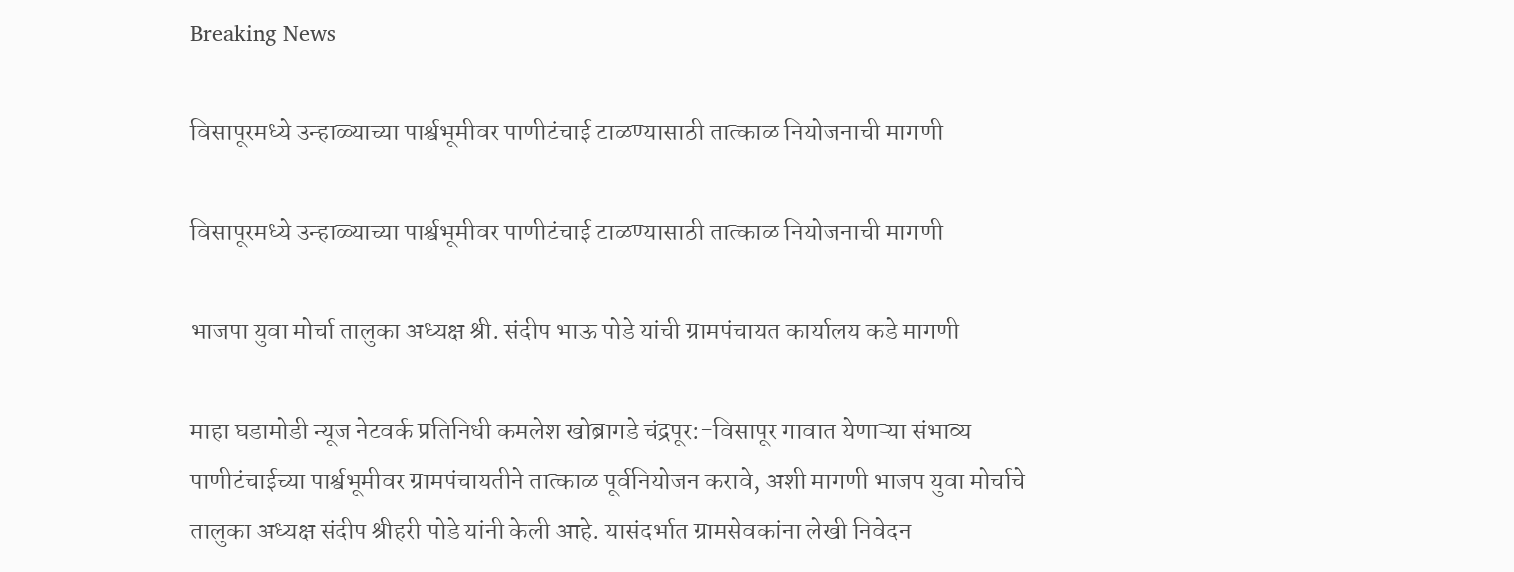Breaking News

विसापूरमध्ये उन्हाळ्याच्या पार्श्वभूमीवर पाणीटंचाई टाळण्यासाठी तात्काळ नियोजनाची मागणी

विसापूरमध्ये उन्हाळ्याच्या पार्श्वभूमीवर पाणीटंचाई टाळण्यासाठी तात्काळ नियोजनाची मागणी

भाजपा युवा मोर्चा तालुका अध्यक्ष श्री. संदीप भाऊ पोडे यांची ग्रामपंचायत कार्यालय कडे मागणी

माहा घडामोडी न्यूज नेटवर्क प्रतिनिधी कमलेश खोब्रागडे चंद्रपूर:-विसापूर गावात येणाऱ्या संभाव्य पाणीटंचाईच्या पार्श्वभूमीवर ग्रामपंचायतीने तात्काळ पूर्वनियोजन करावे, अशी मागणी भाजप युवा मोर्चाचे तालुका अध्यक्ष संदीप श्रीहरी पोडे यांनी केली आहे. यासंदर्भात ग्रामसेवकांना लेखी निवेदन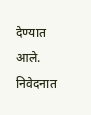देण्यात आले. निवेदनात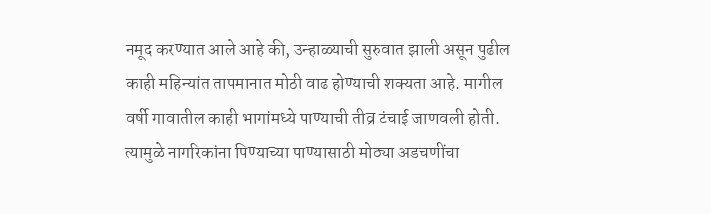नमूद करण्यात आले आहे की, उन्हाळ्याची सुरुवात झाली असून पुढील काही महिन्यांत तापमानात मोठी वाढ होण्याची शक्यता आहे. मागील वर्षी गावातील काही भागांमध्ये पाण्याची तीव्र टंचाई जाणवली होती. त्यामुळे नागरिकांना पिण्याच्या पाण्यासाठी मोठ्या अडचणींचा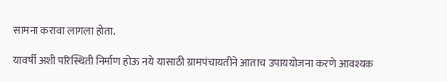सामना करावा लागला होता.

यावर्षी अशी परिस्थिती निर्माण होऊ नये यासाठी ग्रामपंचायतीने आताच उपाययोजना करणे आवश्यक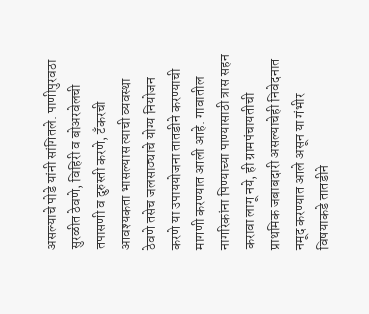असल्याचे पोडे यांनी सांगितले. पाणीपुरवठा सुरळीत ठेवणे, विहिरी व बोअरवेलची तपासणी व दुरुस्ती करणे, टँकरची आवश्यकता भासल्यास त्याची व्यवस्था ठेवणे तसेच जलसाठ्याचे योग्य नियोजन करणे या उपाययोजना तातडीने करण्याची मागणी करण्यात आली आहे. गावातील नागरिकांना पिण्याच्या पाण्यासाठी त्रास सहन करावा लागू नये, ही ग्रामपंचायतीची प्राथमिक जबाबदारी असल्याचेही निवेदनात नमूद करण्यात आले असून या गंभीर विषयाकडे तातडीने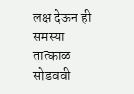लक्ष देऊन ही समस्या तात्काळ सोडववी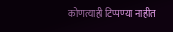कोणत्याही टिप्पण्‍या नाहीत